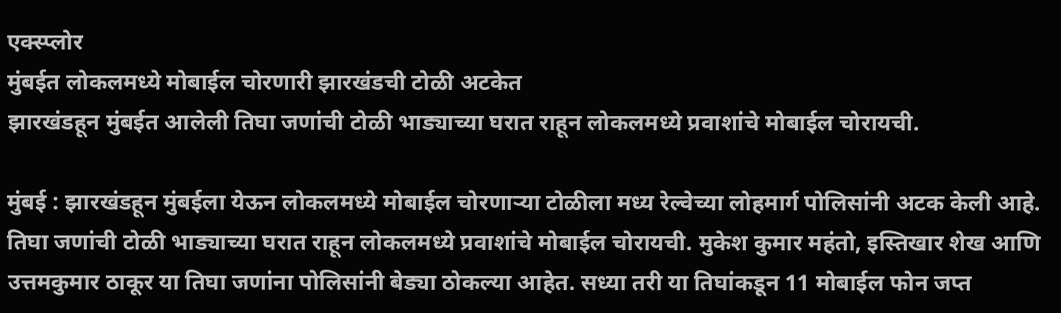एक्स्प्लोर
मुंबईत लोकलमध्ये मोबाईल चोरणारी झारखंडची टोळी अटकेत
झारखंडहून मुंबईत आलेली तिघा जणांची टोळी भाड्याच्या घरात राहून लोकलमध्ये प्रवाशांचे मोबाईल चोरायची.

मुंबई : झारखंडहून मुंबईला येऊन लोकलमध्ये मोबाईल चोरणाऱ्या टोळीला मध्य रेल्वेच्या लोहमार्ग पोलिसांनी अटक केली आहे. तिघा जणांची टोळी भाड्याच्या घरात राहून लोकलमध्ये प्रवाशांचे मोबाईल चोरायची. मुकेश कुमार महंतो, इस्तिखार शेख आणि उत्तमकुमार ठाकूर या तिघा जणांना पोलिसांनी बेड्या ठोकल्या आहेत. सध्या तरी या तिघांकडून 11 मोबाईल फोन जप्त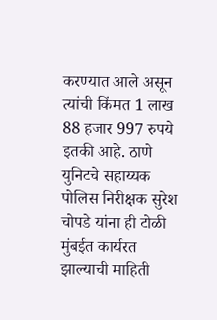करण्यात आले असून त्यांची किंमत 1 लाख 88 हजार 997 रुपये इतकी आहे. ठाणे युनिटचे सहाय्यक पोलिस निरीक्षक सुरेश चोपडे यांना ही टोळी मुंबईत कार्यरत झाल्याची माहिती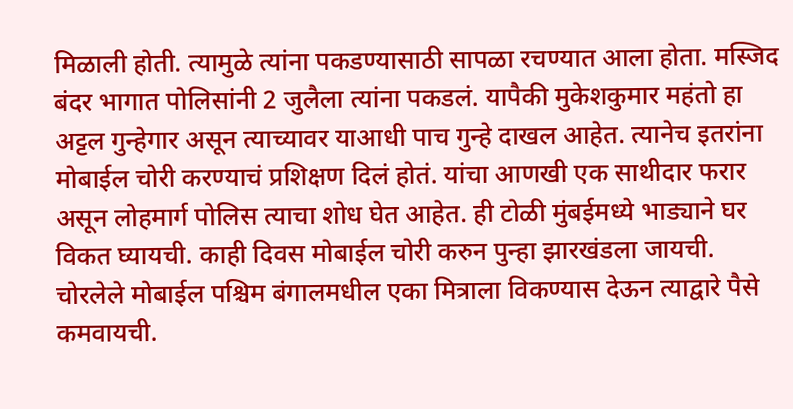मिळाली होती. त्यामुळे त्यांना पकडण्यासाठी सापळा रचण्यात आला होता. मस्जिद बंदर भागात पोलिसांनी 2 जुलैला त्यांना पकडलं. यापैकी मुकेशकुमार महंतो हा अट्टल गुन्हेगार असून त्याच्यावर याआधी पाच गुन्हे दाखल आहेत. त्यानेच इतरांना मोबाईल चोरी करण्याचं प्रशिक्षण दिलं होतं. यांचा आणखी एक साथीदार फरार असून लोहमार्ग पोलिस त्याचा शोध घेत आहेत. ही टोळी मुंबईमध्ये भाड्याने घर विकत घ्यायची. काही दिवस मोबाईल चोरी करुन पुन्हा झारखंडला जायची. चोरलेले मोबाईल पश्चिम बंगालमधील एका मित्राला विकण्यास देऊन त्याद्वारे पैसे कमवायची.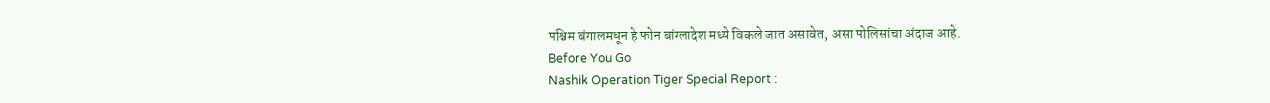पश्चिम बंगालमधून हे फोन बांग्लादेश मध्ये विकले जात असावेत, असा पोलिसांचा अंदाज आहे.
Before You Go
Nashik Operation Tiger Special Report :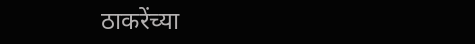ठाकरेंच्या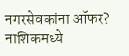नगरसेवकांना ऑफर? नाशिकमध्ये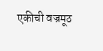एकीची वज्रमूठ